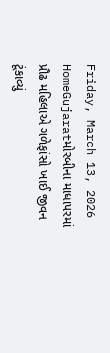Friday, March 13, 2026
HomeGujaratમોરબીના માધાપરમાં પ્રૌઢ મહિલાએ ગળેફાંસો ખાઈ જીવન ટૂંકાવ્યું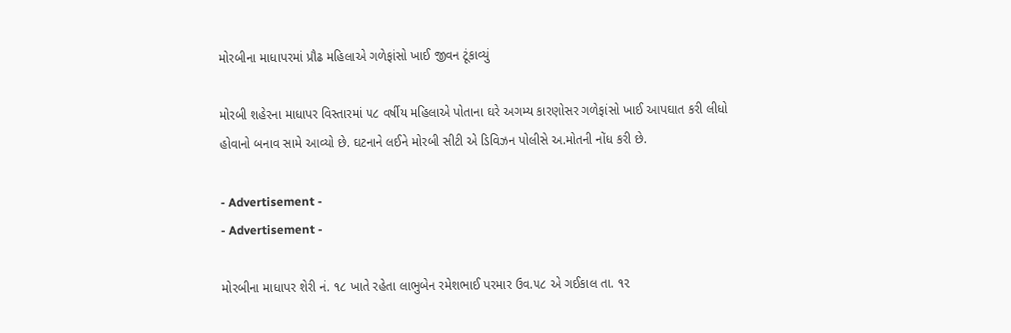મોરબીના માધાપરમાં પ્રૌઢ મહિલાએ ગળેફાંસો ખાઈ જીવન ટૂંકાવ્યું

મોરબી શહેરના માધાપર વિસ્તારમાં ૫૮ વર્ષીય મહિલાએ પોતાના ઘરે અગમ્ય કારણોસર ગળેફાંસો ખાઈ આપઘાત કરી લીધો હોવાનો બનાવ સામે આવ્યો છે. ઘટનાને લઈને મોરબી સીટી એ ડિવિઝન પોલીસે અ.મોતની નોંધ કરી છે.

- Advertisement -
- Advertisement -

મોરબીના માધાપર શેરી નં. ૧૮ ખાતે રહેતા લાભુબેન રમેશભાઈ પરમાર ઉવ.૫૮ એ ગઈકાલ તા. ૧૨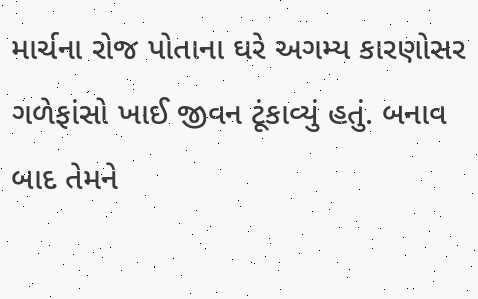માર્ચના રોજ પોતાના ઘરે અગમ્ય કારણોસર ગળેફાંસો ખાઈ જીવન ટૂંકાવ્યું હતું. બનાવ બાદ તેમને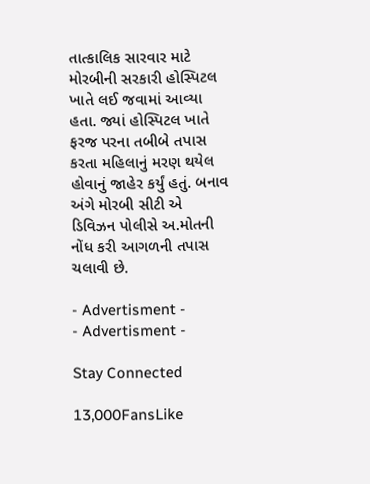તાત્કાલિક સારવાર માટે મોરબીની સરકારી હોસ્પિટલ ખાતે લઈ જવામાં આવ્યા હતા. જ્યાં હોસ્પિટલ ખાતે ફરજ પરના તબીબે તપાસ કરતા મહિલાનું મરણ થયેલ હોવાનું જાહેર કર્યું હતું. બનાવ અંગે મોરબી સીટી એ ડિવિઝન પોલીસે અ.મોતની નોંધ કરી આગળની તપાસ ચલાવી છે.

- Advertisment -
- Advertisment -

Stay Connected

13,000FansLike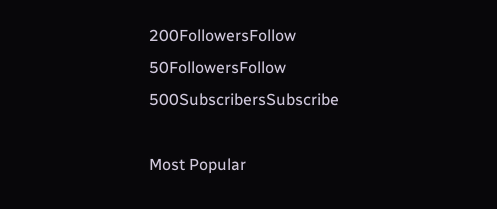200FollowersFollow
50FollowersFollow
500SubscribersSubscribe

Most Popular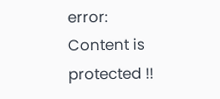error: Content is protected !!